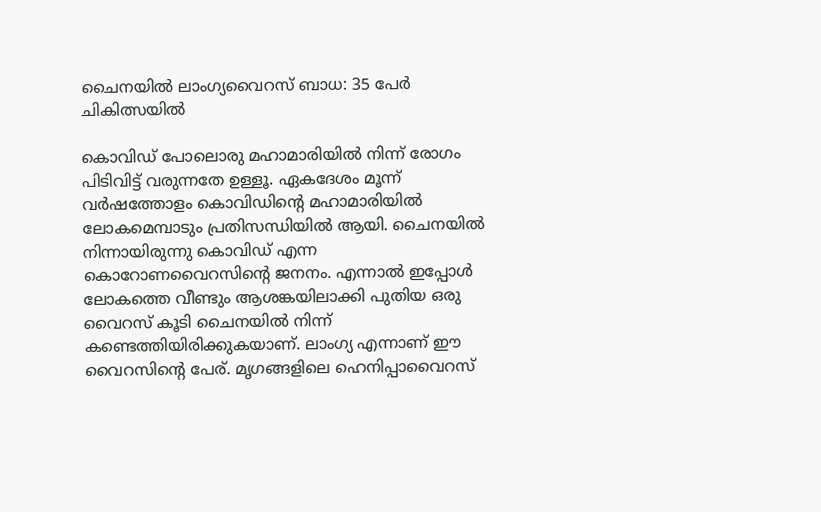ചൈനയില്‍ ലാംഗ്യവൈറസ് ബാധ: 35 പേര്‍ ചികിത്സയില്‍

കൊവിഡ് പോലൊരു മഹാമാരിയില്‍ നിന്ന് രോഗം പിടിവിട്ട് വരുന്നതേ ഉള്ളൂ. ഏകദേശം മൂന്ന് വര്‍ഷത്തോളം കൊവിഡിന്റെ മഹാമാരിയില്‍ ലോകമെമ്പാടും പ്രതിസന്ധിയില്‍ ആയി. ചൈനയില്‍ നിന്നായിരുന്നു കൊവിഡ് എന്ന കൊറോണവൈറസിന്റെ ജനനം. എന്നാല്‍ ഇപ്പോള്‍ ലോകത്തെ വീണ്ടും ആശങ്കയിലാക്കി പുതിയ ഒരു വൈറസ് കൂടി ചൈനയില്‍ നിന്ന് കണ്ടെത്തിയിരിക്കുകയാണ്. ലാംഗ്യ എന്നാണ് ഈ വൈറസിന്റെ പേര്. മൃഗങ്ങളിലെ ഹെനിപ്പാവൈറസ്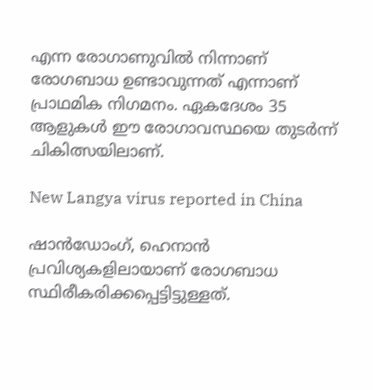എന്ന രോഗാണുവില്‍ നിന്നാണ് രോഗബാധ ഉണ്ടാവുന്നത് എന്നാണ് പ്രാഥമിക നിഗമനം. ഏകദേശം 35 ആളുകള്‍ ഈ രോഗാവസ്ഥയെ തുടര്‍ന്ന് ചികിത്സയിലാണ്.

New Langya virus reported in China

ഷാന്‍ഡോംഗ്, ഹെനാന്‍ പ്രവിശ്യകളിലായാണ് രോഗബാധ സ്ഥിരീകരിക്കപ്പെട്ടിട്ടുള്ളത്.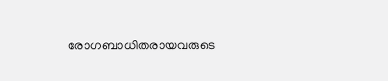രോഗബാധിതരായവരുടെ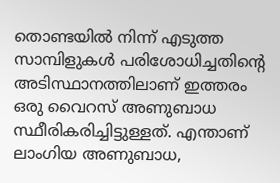തൊണ്ടയില്‍ നിന്ന് എടുത്ത സാമ്പിളുകള്‍ പരിശോധിച്ചതിന്റെ അടിസ്ഥാനത്തിലാണ് ഇത്തരം ഒരു വൈറസ് അണുബാധ സ്ഥീരികരിച്ചിട്ടുള്ളത്. എന്താണ് ലാംഗിയ അണുബാധ,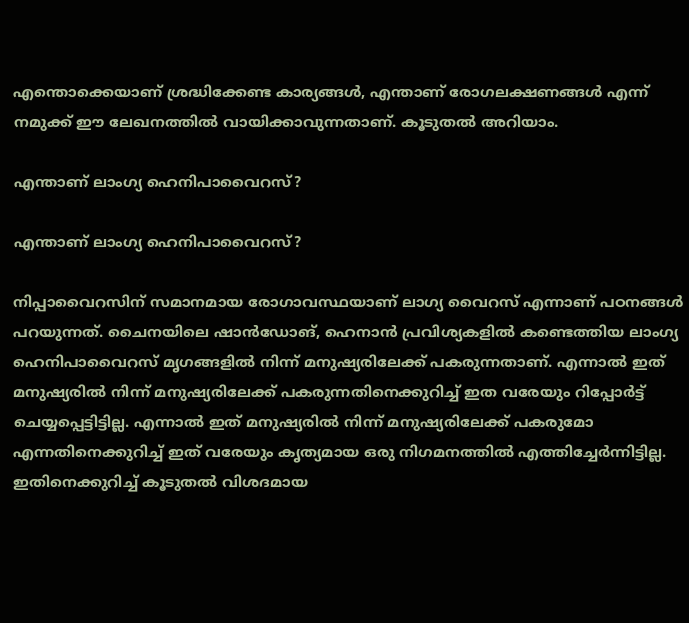എന്തൊക്കെയാണ് ശ്രദ്ധിക്കേണ്ട കാര്യങ്ങള്‍, എന്താണ് രോഗലക്ഷണങ്ങള്‍ എന്ന് നമുക്ക് ഈ ലേഖനത്തില്‍ വായിക്കാവുന്നതാണ്. കൂടുതല്‍ അറിയാം.

എന്താണ് ലാംഗ്യ ഹെനിപാവൈറസ്?

എന്താണ് ലാംഗ്യ ഹെനിപാവൈറസ്?

നിപ്പാവൈറസിന് സമാനമായ രോഗാവസ്ഥയാണ് ലാഗ്യ വൈറസ് എന്നാണ് പഠനങ്ങള്‍ പറയുന്നത്. ചൈനയിലെ ഷാന്‍ഡോങ്, ഹെനാന്‍ പ്രവിശ്യകളില്‍ കണ്ടെത്തിയ ലാംഗ്യ ഹെനിപാവൈറസ് മൃഗങ്ങളില്‍ നിന്ന് മനുഷ്യരിലേക്ക് പകരുന്നതാണ്. എന്നാല്‍ ഇത് മനുഷ്യരില്‍ നിന്ന് മനുഷ്യരിലേക്ക് പകരുന്നതിനെക്കുറിച്ച് ഇത വരേയും റിപ്പോര്‍ട്ട് ചെയ്യപ്പെട്ടിട്ടില്ല. എന്നാല്‍ ഇത് മനുഷ്യരില്‍ നിന്ന് മനുഷ്യരിലേക്ക് പകരുമോ എന്നതിനെക്കുറിച്ച് ഇത് വരേയും കൃത്യമായ ഒരു നിഗമനത്തില്‍ എത്തിച്ചേര്‍ന്നിട്ടില്ല. ഇതിനെക്കുറിച്ച് കൂടുതല്‍ വിശദമായ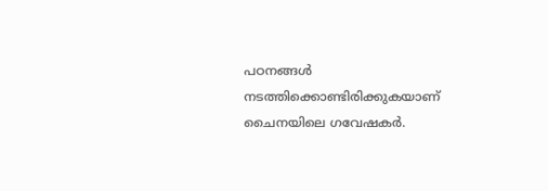പഠനങ്ങള്‍ നടത്തിക്കൊണ്ടിരിക്കുകയാണ് ചൈനയിലെ ഗവേഷകര്‍.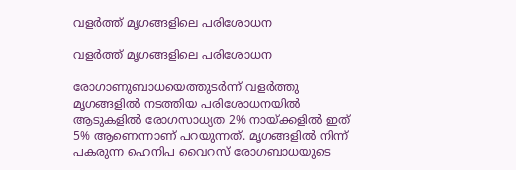വളര്‍ത്ത് മൃഗങ്ങളിലെ പരിശോധന

വളര്‍ത്ത് മൃഗങ്ങളിലെ പരിശോധന

രോഗാണുബാധയെത്തുടര്‍ന്ന് വളര്‍ത്തു മൃഗങ്ങളില്‍ നടത്തിയ പരിശോധനയില്‍ ആടുകളില്‍ രോഗസാധ്യത 2% നായ്ക്കളില്‍ ഇത് 5% ആണെന്നാണ് പറയുന്നത്. മൃഗങ്ങളില്‍ നിന്ന് പകരുന്ന ഹെനിപ വൈറസ് രോഗബാധയുടെ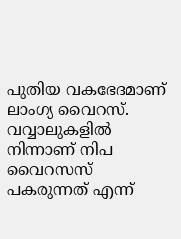പുതിയ വകഭേദമാണ് ലാംഗ്യ വൈറസ്. വവ്വാലുകളില്‍ നിന്നാണ് നിപ വൈറസസ് പകരുന്നത് എന്ന്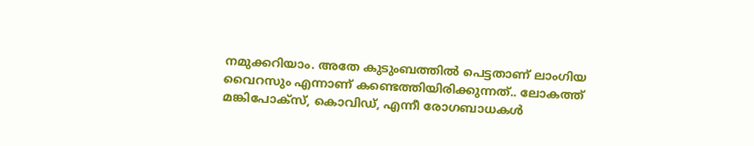നമുക്കറിയാം. അതേ കുടുംബത്തില്‍ പെട്ടതാണ് ലാംഗിയ വൈറസും എന്നാണ് കണ്ടെത്തിയിരിക്കുന്നത്.. ലോകത്ത് മങ്കിപോക്‌സ്, കൊവിഡ്, എന്നീ രോഗബാധകള്‍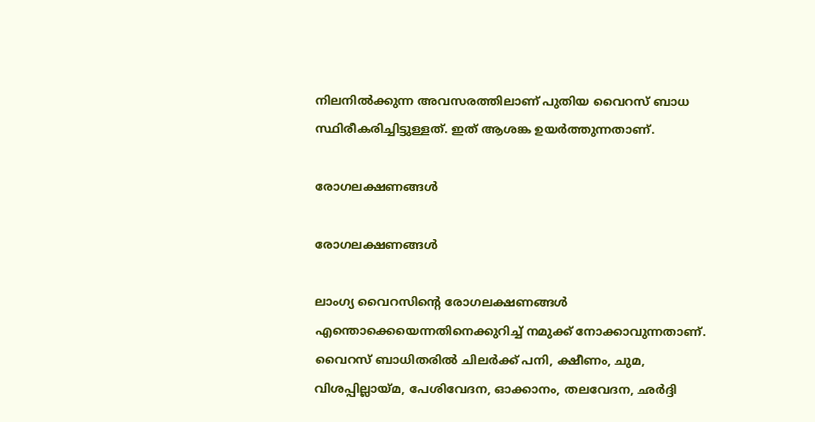നിലനില്‍ക്കുന്ന അവസരത്തിലാണ് പുതിയ വൈറസ് ബാധ സ്ഥിരീകരിച്ചിട്ടുള്ളത്. ഇത് ആശങ്ക ഉയര്‍ത്തുന്നതാണ്.

രോഗലക്ഷണങ്ങള്‍

രോഗലക്ഷണങ്ങള്‍

ലാംഗ്യ വൈറസിന്റെ രോഗലക്ഷണങ്ങള്‍ എന്തൊക്കെയെന്നതിനെക്കുറിച്ച് നമുക്ക് നോക്കാവുന്നതാണ്. വൈറസ് ബാധിതരില്‍ ചിലര്‍ക്ക് പനി, ക്ഷീണം, ചുമ, വിശപ്പില്ലായ്മ, പേശിവേദന, ഓക്കാനം, തലവേദന, ഛര്‍ദ്ദി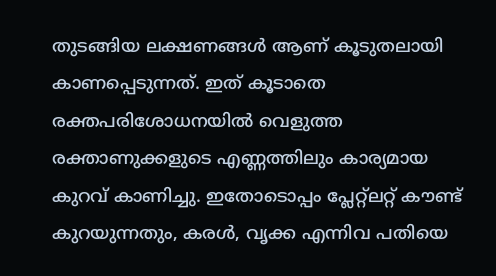തുടങ്ങിയ ലക്ഷണങ്ങള്‍ ആണ് കൂടുതലായി കാണപ്പെടുന്നത്. ഇത് കൂടാതെ രക്തപരിശോധനയില്‍ വെളുത്ത രക്താണുക്കളുടെ എണ്ണത്തിലും കാര്യമായ കുറവ് കാണിച്ചു. ഇതോടൊപ്പം പ്ലേറ്റ്‌ലറ്റ് കൗണ്ട് കുറയുന്നതും, കരള്‍, വൃക്ക എന്നിവ പതിയെ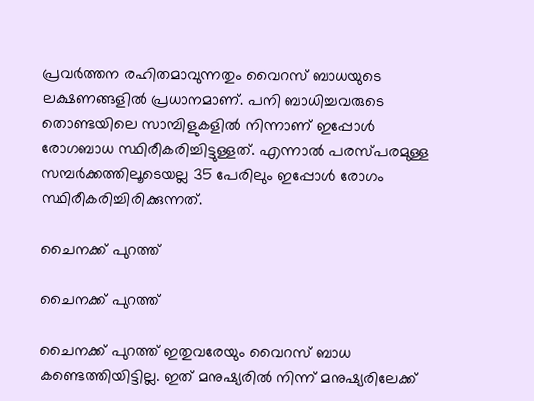പ്രവര്‍ത്തന രഹിതമാവുന്നതും വൈറസ് ബാധയുടെ ലക്ഷണങ്ങളില്‍ പ്രധാനമാണ്. പനി ബാധിച്ചവരുടെ തൊണ്ടയിലെ സാമ്പിളുകളില്‍ നിന്നാണ് ഇപ്പോള്‍ രോഗബാധ സ്ഥിരീകരിച്ചിട്ടുള്ളത്. എന്നാല്‍ പരസ്പരമുള്ള സമ്പര്‍ക്കത്തിലൂടെയല്ല 35 പേരിലും ഇപ്പോള്‍ രോഗം സ്ഥിരീകരിച്ചിരിക്കുന്നത്.

ചൈനക്ക് പുറത്ത്

ചൈനക്ക് പുറത്ത്

ചൈനക്ക് പുറത്ത് ഇതുവരേയും വൈറസ് ബാധ കണ്ടെത്തിയിട്ടില്ല. ഇത് മനുഷ്യരില്‍ നിന്ന് മനുഷ്യരിലേക്ക്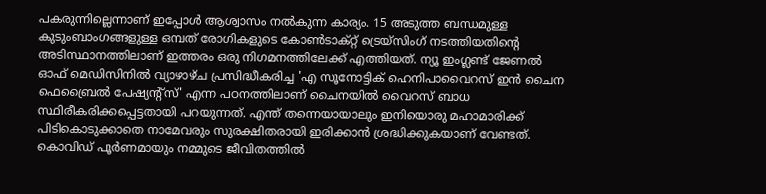പകരുന്നില്ലെന്നാണ് ഇപ്പോള്‍ ആശ്വാസം നല്‍കുന്ന കാര്യം. 15 അടുത്ത ബന്ധമുള്ള കുടുംബാംഗങ്ങളുള്ള ഒമ്പത് രോഗികളുടെ കോണ്‍ടാക്റ്റ് ട്രെയ്സിംഗ് നടത്തിയതിന്റെ അടിസ്ഥാനത്തിലാണ് ഇത്തരം ഒരു നിഗമനത്തിലേക്ക് എത്തിയത്. ന്യൂ ഇംഗ്ലണ്ട് ജേണല്‍ ഓഫ് മെഡിസിനില്‍ വ്യാഴാഴ്ച പ്രസിദ്ധീകരിച്ച 'എ സൂനോട്ടിക് ഹെനിപാവൈറസ് ഇന്‍ ചൈന ഫെബ്രൈല്‍ പേഷ്യന്റ്‌സ്' എന്ന പഠനത്തിലാണ് ചൈനയില്‍ വൈറസ് ബാധ സ്ഥിരീകരിക്കപ്പെട്ടതായി പറയുന്നത്. എന്ത് തന്നെയായാലും ഇനിയൊരു മഹാമാരിക്ക് പിടികൊടുക്കാതെ നാമേവരും സുരക്ഷിതരായി ഇരിക്കാന്‍ ശ്രദ്ധിക്കുകയാണ് വേണ്ടത്. കൊവിഡ് പൂര്‍ണമായും നമ്മുടെ ജീവിതത്തില്‍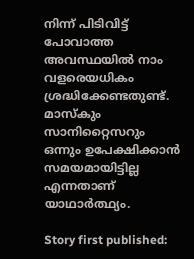നിന്ന് പിടിവിട്ട് പോവാത്ത അവസ്ഥയില്‍ നാം വളരെയധികം ശ്രദ്ധിക്കേണ്ടതുണ്ട്. മാസ്‌കും സാനിറ്റൈസറും ഒന്നും ഉപേക്ഷിക്കാന്‍ സമയമായിട്ടില്ല എന്നതാണ് യാഥാര്‍ത്ഥ്യം.

Story first published: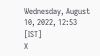Wednesday, August 10, 2022, 12:53 [IST]
X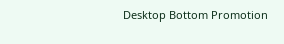Desktop Bottom Promotion